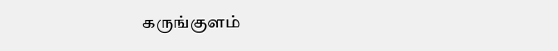கருங்குளம்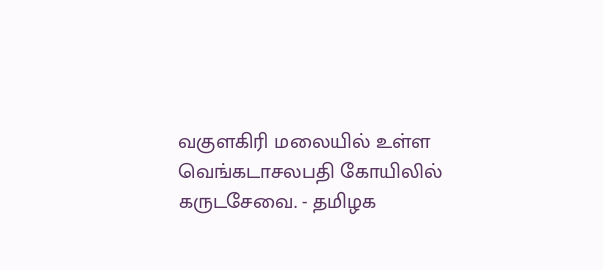வகுளகிரி மலையில் உள்ள வெங்கடாசலபதி கோயிலில் கருடசேவை. - தமிழக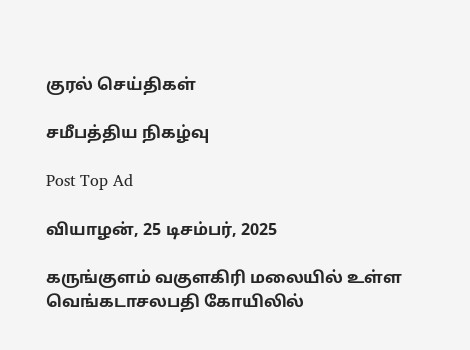குரல் செய்திகள்

சமீபத்திய நிகழ்வு

Post Top Ad

வியாழன், 25 டிசம்பர், 2025

கருங்குளம் வகுளகிரி மலையில் உள்ள வெங்கடாசலபதி கோயிலில்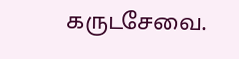கருடசேவை.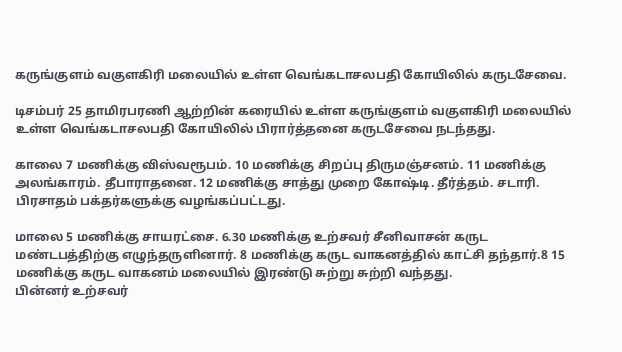கருங்குளம் வகுளகிரி மலையில் உள்ள வெங்கடாசலபதி கோயிலில் கருடசேவை.

டிசம்பர் 25 தாமிரபரணி ஆற்றின் கரையில் உள்ள கருங்குளம் வகுளகிரி மலையில் உள்ள வெங்கடாசலபதி கோயிலில் பிரார்த்தனை கருடசேவை நடந்தது.

காலை 7 மணிக்கு விஸ்வரூபம். 10 மணிக்கு சிறப்பு திருமஞ்சனம். 11 மணிக்கு அலங்காரம். தீபாராதனை. 12 மணிக்கு சாத்து முறை கோஷ்டி. தீர்த்தம். சடாரி. பிரசாதம் பக்தர்களுக்கு வழங்கப்பட்டது.

மாலை 5 மணிக்கு சாயரட்சை. 6.30 மணிக்கு உற்சவர் சீனிவாசன் கருட மண்டபத்திற்கு எழுந்தருளினார். 8 மணிக்கு கருட வாகனத்தில் காட்சி தந்தார்.8 15 மணிக்கு கருட வாகனம் மலையில் இரண்டு சுற்று சுற்றி வந்தது.
பின்னர் உற்சவர்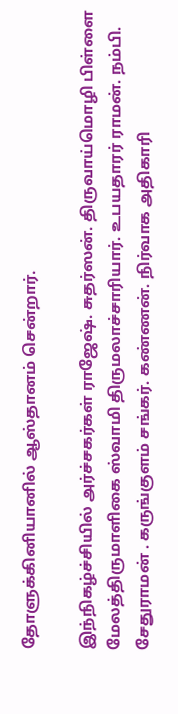தோளுக்கினியானில் ஆஸ்தானம் சென்றார்.

இந்நிகழ்ச்சியில் அர்ச்சகர்கள் ராஜேஷ். சுதர்ஸன். திருவாய்மொழி பிள்ளை மேலத்திருமாளிகை ஸ்வாமி திருமலாச்சாரியார். உபயதாரர் ராமன். நம்பி. சேதுராமன் . கருங்குளம் சங்கர். கண்ணன். நிர்வாக அதிகாரி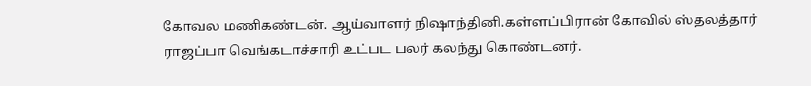கோவல மணிகண்டன். ஆய்வாளர் நிஷாந்தினி.கள்ளப்பிரான் கோவில் ஸ்தலத்தார் ராஜப்பா வெங்கடாச்சாரி உட்பட பலர் கலந்து கொண்டனர்.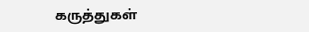கருத்துகள்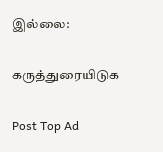இல்லை:

கருத்துரையிடுக

Post Top Ad